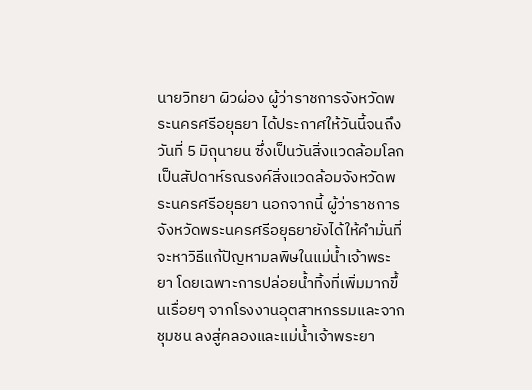นายวิทยา ผิวผ่อง ผู้ว่าราชการจังหวัดพระนครศรีอยุธยา ได้ประกาศให้วันนี้จนถึงวันที่ 5 มิถุนายน ซึ่งเป็นวันสิ่งแวดล้อมโลก เป็นสัปดาห์รณรงค์สิ่งแวดล้อมจังหวัดพระนครศรีอยุธยา นอกจากนี้ ผู้ว่าราชการจังหวัดพระนครศรีอยุธยายังได้ให้คำมั่นที่จะหาวิธีแก้ปัญหามลพิษในแม่น้ำเจ้าพระยา โดยเฉพาะการปล่อยน้ำทิ้งที่เพิ่มมากขึ้นเรื่อยๆ จากโรงงานอุตสาหกรรมและจากชุมชน ลงสู่คลองและแม่น้ำเจ้าพระยา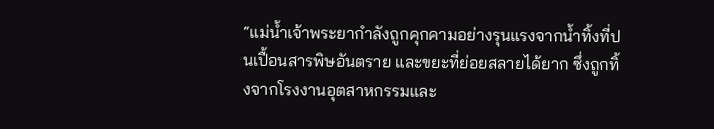“แม่น้ำเจ้าพระยากำลังถูกคุกคามอย่างรุนแรงจากน้ำทิ้งที่ปนเปื้อนสารพิษอันตราย และขยะที่ย่อยสลายได้ยาก ซึ่งถูกทิ้งจากโรงงานอุตสาหกรรมและ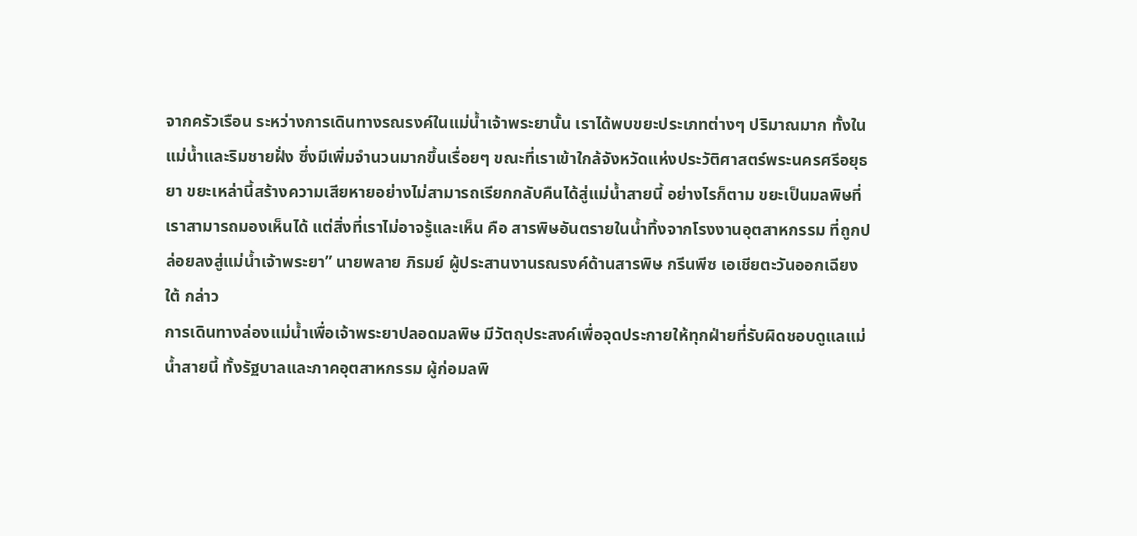จากครัวเรือน ระหว่างการเดินทางรณรงค์ในแม่น้ำเจ้าพระยานั้น เราได้พบขยะประเภทต่างๆ ปริมาณมาก ทั้งในแม่น้ำและริมชายฝั่ง ซึ่งมีเพิ่มจำนวนมากขึ้นเรื่อยๆ ขณะที่เราเข้าใกล้จังหวัดแห่งประวัติศาสตร์พระนครศรีอยุธยา ขยะเหล่านี้สร้างความเสียหายอย่างไม่สามารถเรียกกลับคืนได้สู่แม่น้ำสายนี้ อย่างไรก็ตาม ขยะเป็นมลพิษที่เราสามารถมองเห็นได้ แต่สิ่งที่เราไม่อาจรู้และเห็น คือ สารพิษอันตรายในน้ำทิ้งจากโรงงานอุตสาหกรรม ที่ถูกปล่อยลงสู่แม่น้ำเจ้าพระยา” นายพลาย ภิรมย์ ผู้ประสานงานรณรงค์ด้านสารพิษ กรีนพีซ เอเชียตะวันออกเฉียงใต้ กล่าว
การเดินทางล่องแม่น้ำเพื่อเจ้าพระยาปลอดมลพิษ มีวัตถุประสงค์เพื่อจุดประกายให้ทุกฝ่ายที่รับผิดชอบดูแลแม่น้ำสายนี้ ทั้งรัฐบาลและภาคอุตสาหกรรม ผู้ก่อมลพิ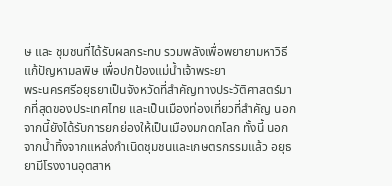ษ และ ชุมชนที่ได้รับผลกระทบ รวมพลังเพื่อพยายามหาวิธีแก้ปัญหามลพิษ เพื่อปกป้องแม่น้ำเจ้าพระยา
พระนครศรีอยุธยาเป็นจังหวัดที่สำคัญทางประวัติศาสตร์มากที่สุดของประเทศไทย และเป็นเมืองท่องเที่ยวที่สำคัญ นอกจากนี้ยังได้รับการยกย่องให้เป็นเมืองมกดกโลก ทั้งนี้ นอกจากน้ำทิ้งจากแหล่งกำเนิดชุมชนและเกษตรกรรมแล้ว อยุธยามีโรงงานอุตสาห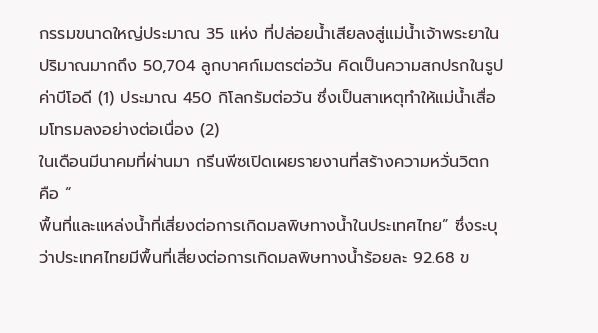กรรมขนาดใหญ่ประมาณ 35 แห่ง ที่ปล่อยน้ำเสียลงสู่แม่น้ำเจ้าพระยาในปริมาณมากถึง 50,704 ลูกบาศก์เมตรต่อวัน คิดเป็นความสกปรกในรูปค่าบีโอดี (1) ประมาณ 450 กิโลกรัมต่อวัน ซึ่งเป็นสาเหตุทำให้แม่น้ำเสื่อมโทรมลงอย่างต่อเนื่อง (2)
ในเดือนมีนาคมที่ผ่านมา กรีนพีซเปิดเผยรายงานที่สร้างความหวั่นวิตก คือ “
พื้นที่และแหล่งน้ำที่เสี่ยงต่อการเกิดมลพิษทางน้ำในประเทศไทย” ซึ่งระบุว่าประเทศไทยมีพื้นที่เสี่ยงต่อการเกิดมลพิษทางน้ำร้อยละ 92.68 ข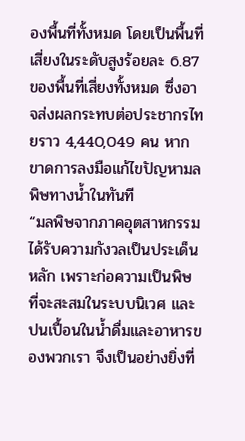องพื้นที่ทั้งหมด โดยเป็นพื้นที่เสี่ยงในระดับสูงร้อยละ 6.87 ของพื้นที่เสี่ยงทั้งหมด ซึ่งอาจส่งผลกระทบต่อประชากรไทยราว 4,440,049 คน หากขาดการลงมือแก้ไขปัญหามลพิษทางน้ำในทันที
“มลพิษจากภาคอุตสาหกรรมได้รับความกังวลเป็นประเด็นหลัก เพราะก่อความเป็นพิษ ที่จะสะสมในระบบนิเวศ และปนเปื้อนในน้ำดื่มและอาหารของพวกเรา จึงเป็นอย่างยิ่งที่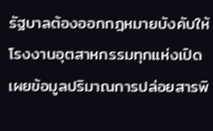รัฐบาลต้องออกกฎหมายบังคับให้โรงงานอุตสาหกรรมทุกแห่งเปิดเผยข้อมูลปริมาณการปล่อยสารพิ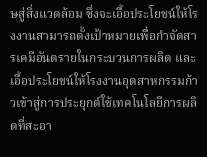ษสู่สิ่งแวดล้อม ซึ่งจะเอื้อประโยชน์ให้โรงงานสามารถตั้งเป้าหมายเพื่อกำจัดสารเคมีอันตรายในกระบวนการผลิต และเอื้อประโยชน์ให้โรงงานอุตสาหกรรมก้าวเข้าสู่การประยุกต์ใช้เทคโนโลยีการผลิตที่สะอา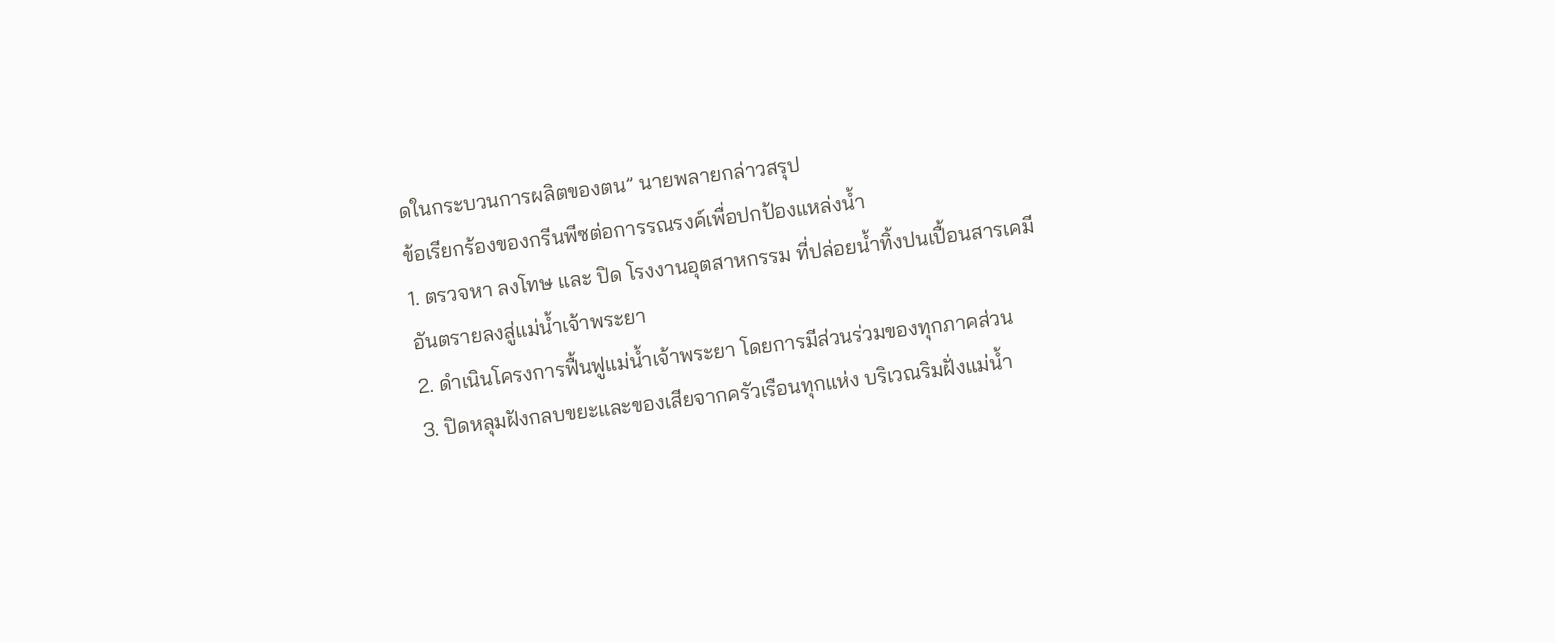ดในกระบวนการผลิตของตน” นายพลายกล่าวสรุป
ข้อเรียกร้องของกรีนพีซต่อการรณรงค์เพื่อปกป้องแหล่งน้ำ
1. ตรวจหา ลงโทษ และ ปิด โรงงานอุตสาหกรรม ที่ปล่อยน้ำทิ้งปนเปื้อนสารเคมีอันตรายลงสู่แม่น้ำเจ้าพระยา
2. ดำเนินโครงการฟื้นฟูแม่น้ำเจ้าพระยา โดยการมีส่วนร่วมของทุกภาคส่วน
3. ปิดหลุมฝังกลบขยะและของเสียจากครัวเรือนทุกแห่ง บริเวณริมฝั่งแม่น้ำ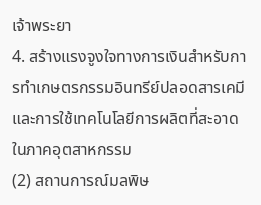เจ้าพระยา
4. สร้างแรงจูงใจทางการเงินสำหรับการทำเกษตรกรรมอินทรีย์ปลอดสารเคมี และการใช้เทคโนโลยีการผลิตที่สะอาดในภาคอุตสาหกรรม
(2) สถานการณ์มลพิษ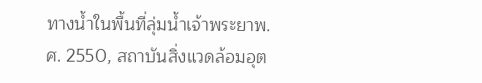ทางน้ำในพื้นที่ลุ่มน้ำเจ้าพระยาพ.ศ. 2550, สถาบันสิ่งแวดล้อมอุต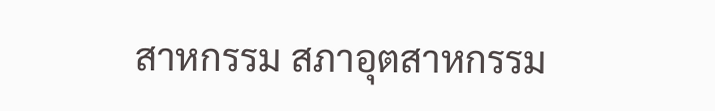สาหกรรม สภาอุตสาหกรรม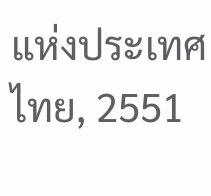แห่งประเทศไทย, 2551